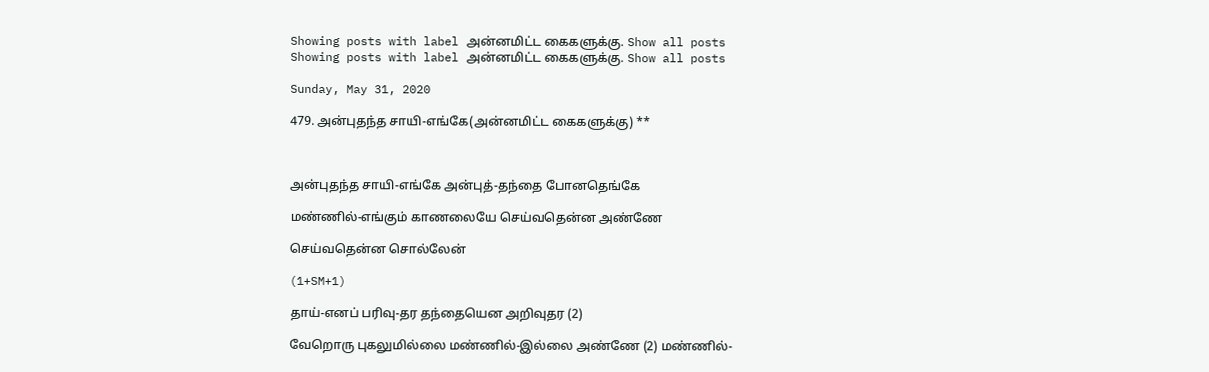Showing posts with label அன்னமிட்ட கைகளுக்கு. Show all posts
Showing posts with label அன்னமிட்ட கைகளுக்கு. Show all posts

Sunday, May 31, 2020

479. அன்புதந்த சாயி-எங்கே(அன்னமிட்ட கைகளுக்கு) **



அன்புதந்த சாயி-எங்கே அன்புத்-தந்தை போனதெங்கே

மண்ணில்-எங்கும் காணலையே செய்வதென்ன அண்ணே

செய்வதென்ன சொல்லேன்

(1+SM+1)

தாய்-எனப் பரிவு-தர தந்தையென அறிவுதர (2)

வேறொரு புகலுமில்லை மண்ணில்-இல்லை அண்ணே (2) மண்ணில்-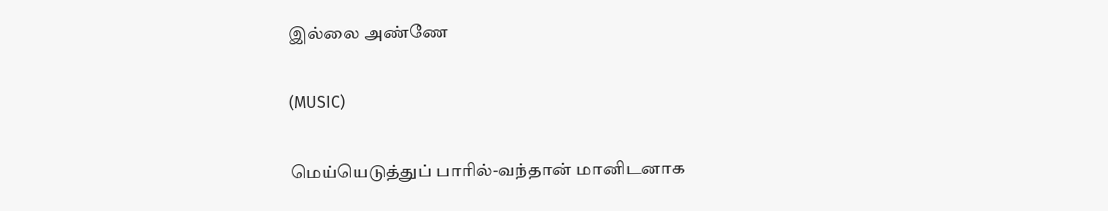இல்லை அண்ணே

(MUSIC)

மெய்யெடுத்துப் பாரில்-வந்தான் மானிடனாக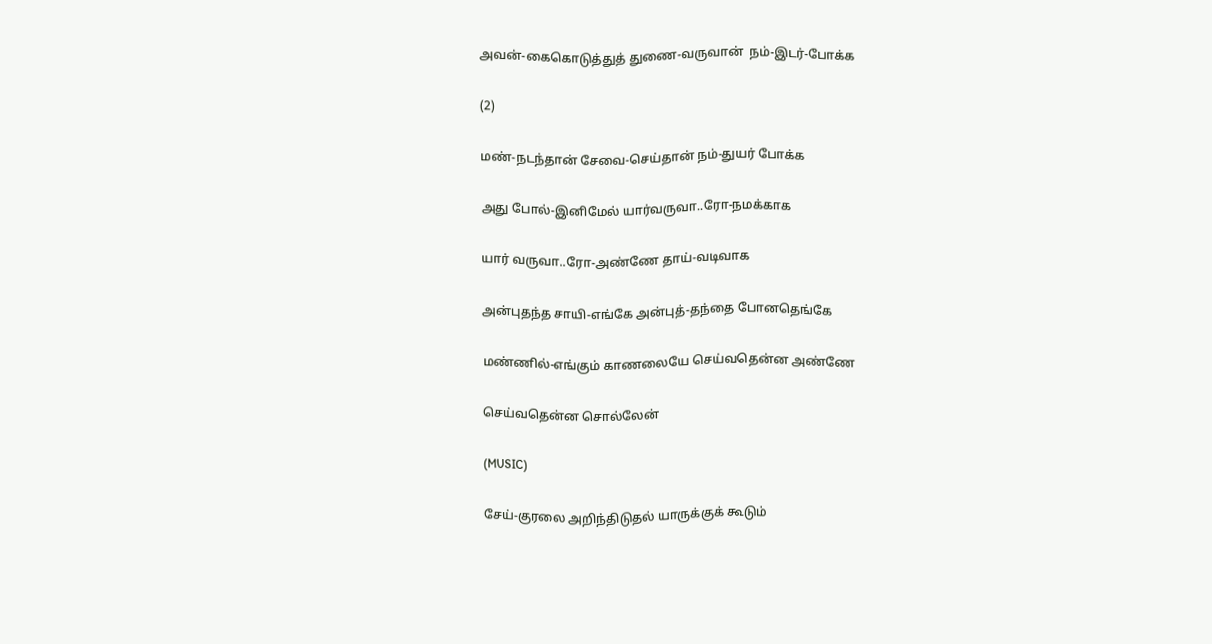அவன்-கைகொடுத்துத் துணை-வருவான்  நம்-இடர்-போக்க

(2)

மண்-நடந்தான் சேவை-செய்தான் நம்-துயர் போக்க

அது போல்-இனிமேல் யார்வருவா..ரோ-நமக்காக

யார் வருவா..ரோ-அண்ணே தாய்-வடிவாக

அன்புதந்த சாயி-எங்கே அன்புத்-தந்தை போனதெங்கே

மண்ணில்-எங்கும் காணலையே செய்வதென்ன அண்ணே

செய்வதென்ன சொல்லேன்

(MUSIC)

சேய்-குரலை அறிந்திடுதல் யாருக்குக் கூடும்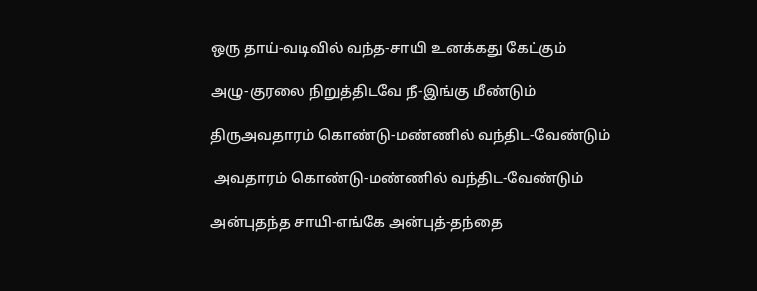ஒரு தாய்-வடிவில் வந்த-சாயி உனக்கது கேட்கும்

அழு-குரலை நிறுத்திடவே நீ-இங்கு மீண்டும்

திருஅவதாரம் கொண்டு-மண்ணில் வந்திட-வேண்டும்

 அவதாரம் கொண்டு-மண்ணில் வந்திட-வேண்டும்

அன்புதந்த சாயி-எங்கே அன்புத்-தந்தை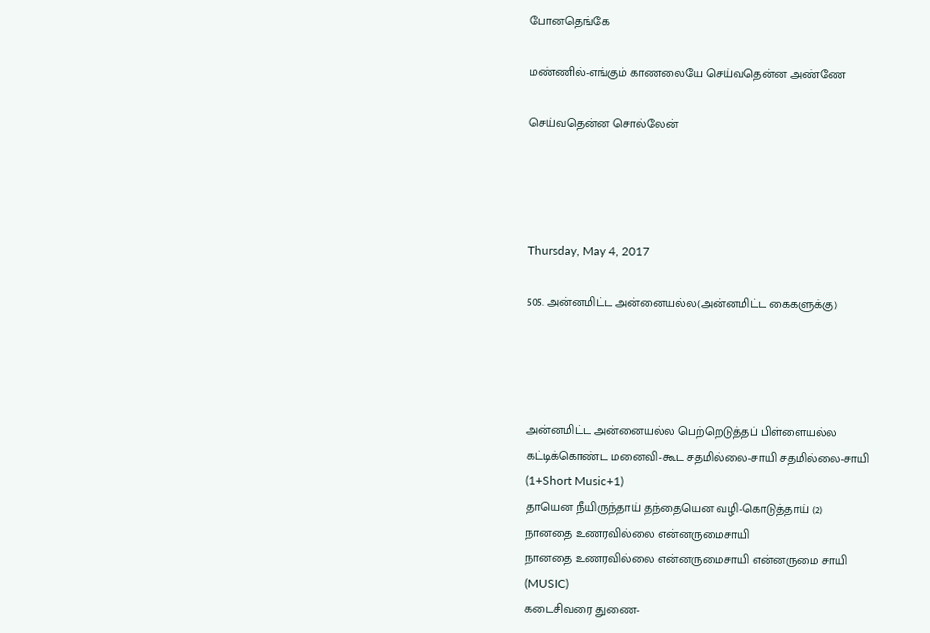போனதெங்கே

மண்ணில்-எங்கும் காணலையே செய்வதென்ன அண்ணே

செய்வதென்ன சொல்லேன்




Thursday, May 4, 2017

505. அன்னமிட்ட அன்னையல்ல(அன்னமிட்ட கைகளுக்கு)




அன்னமிட்ட அன்னையல்ல பெற்றெடுத்தப் பிள்ளையல்ல
கட்டிக்கொண்ட மனைவி-கூட சதமில்லை-சாயி சதமில்லை-சாயி
(1+Short Music+1)
தாயென நீயிருந்தாய் தந்தையென வழி-கொடுத்தாய் (2)
நானதை உணரவில்லை என்னருமைசாயி
நானதை உணரவில்லை என்னருமைசாயி என்னருமை சாயி
(MUSIC)
கடைசிவரை துணை-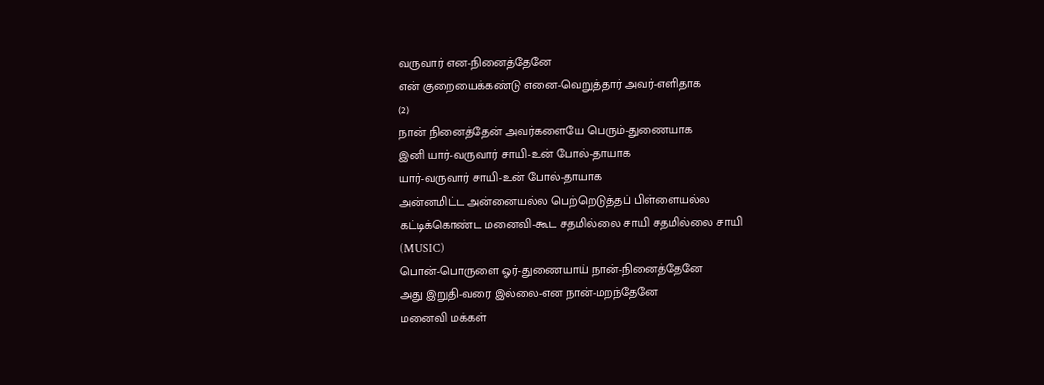வருவார் என-நினைத்தேனே
என் குறையைக்கண்டு எனை-வெறுத்தார் அவர்-எளிதாக
(2)
நான் நினைத்தேன் அவர்களையே பெரும்-துணையாக
இனி யார்-வருவார் சாயி-உன் போல்-தாயாக
யார்-வருவார் சாயி-உன் போல்-தாயாக
அன்னமிட்ட அன்னையல்ல பெற்றெடுத்தப் பிள்ளையல்ல
கட்டிக்கொண்ட மனைவி-கூட சதமில்லை சாயி சதமில்லை சாயி
(MUSIC)
பொன்-பொருளை ஓர்-துணையாய் நான்-நினைத்தேனே
அது இறுதி-வரை இல்லை-என நான்-மறந்தேனே
மனைவி மக்கள்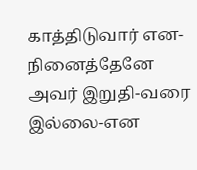காத்திடுவார் என-நினைத்தேனே
அவர் இறுதி-வரை இல்லை-என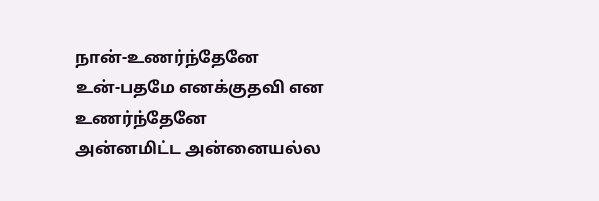நான்-உணர்ந்தேனே
உன்-பதமே எனக்குதவி என உணர்ந்தேனே
அன்னமிட்ட அன்னையல்ல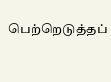பெற்றெடுத்தப்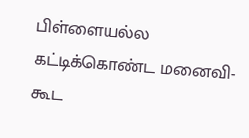பிள்ளையல்ல
கட்டிக்கொண்ட மனைவி-கூட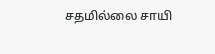சதமில்லை சாயி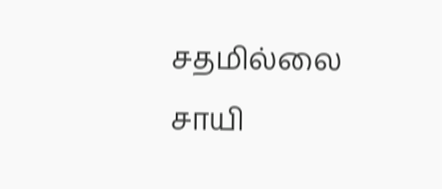சதமில்லை சாயி